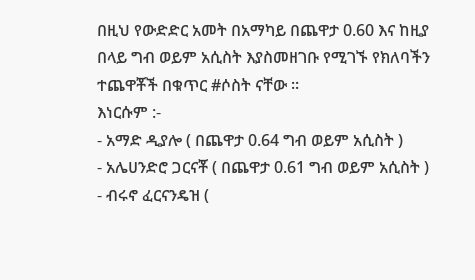በዚህ የውድድር አመት በአማካይ በጨዋታ 0.60 እና ከዚያ በላይ ግብ ወይም አሲስት እያስመዘገቡ የሚገኙ የክለባችን ተጨዋቾች በቁጥር #ሶስት ናቸው ።
እነርሱም :-
- አማድ ዲያሎ ( በጨዋታ 0.64 ግብ ወይም አሲስት )
- አሌሀንድሮ ጋርናቾ ( በጨዋታ 0.61 ግብ ወይም አሲስት )
- ብሩኖ ፈርናንዴዝ (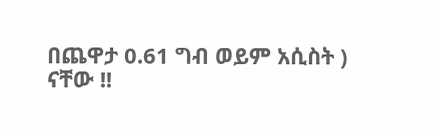በጨዋታ 0.61 ግብ ወይም አሲስት )
ናቸው !!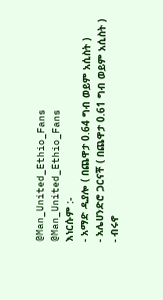@Man_United_Ethio_Fans
@Man_United_Ethio_Fans
እነርሱም :-
- አማድ ዲያሎ ( በጨዋታ 0.64 ግብ ወይም አሲስት )
- አሌሀንድሮ ጋርናቾ ( በጨዋታ 0.61 ግብ ወይም አሲስት )
- ብሩኖ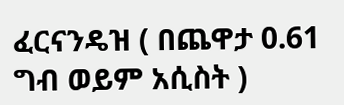ፈርናንዴዝ ( በጨዋታ 0.61 ግብ ወይም አሲስት )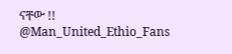ናቸው !!
@Man_United_Ethio_Fans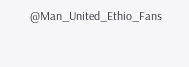@Man_United_Ethio_Fans